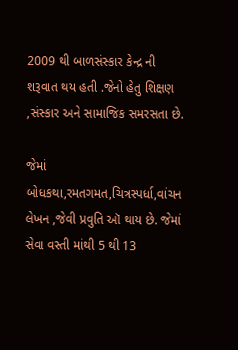2009 થી બાળસંસ્કાર કેન્દ્ર ની શરૂવાત થય હતી .જેનો હેતુ શિક્ષણ ,સંસ્કાર અને સામાજિક સમરસતા છે.

જેમાં બોધકથા,રમતગમત,ચિત્રસ્પર્ધા,વાંચન લેખન ,જેવી પ્રવુતિ ઑ થાય છે. જેમાં સેવા વસ્તી માંથી 5 થી 13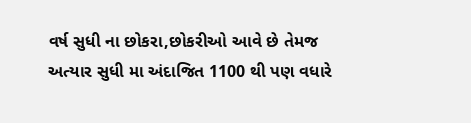વર્ષ સુધી ના છોકરા,છોકરીઓ આવે છે તેમજ અત્યાર સુધી મા અંદાજિત 1100 થી પણ વધારે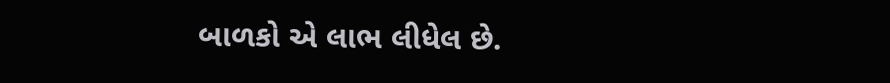બાળકો એ લાભ લીધેલ છે.